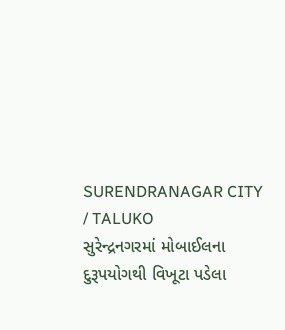SURENDRANAGAR CITY / TALUKO
સુરેન્દ્રનગરમાં મોબાઈલના દુરૂપયોગથી વિખૂટા પડેલા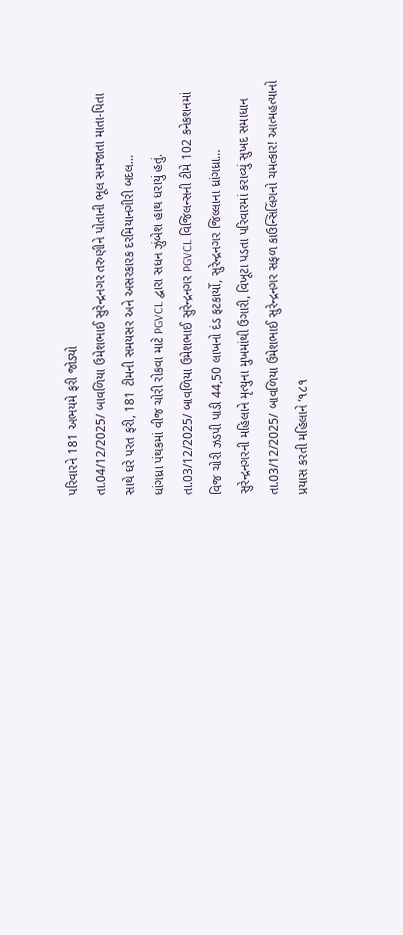પરિવારને 181 અભયમે ફરી જોડ્યો
તા.04/12/2025/ બાવળિયા ઉમેશભાઈ સુરેન્દ્રનગર તરુણીને પોતાની ભૂલ સમજાતા માતા-પિતા સાથે ઘરે પરત ફરી, 181 ટીમની સમયસર અને અસરકારક દરમિયાનગીરી બદલ…
ધાંગધ્રા પંથકમાં વીજ ચોરી રોકવા માટે PGVCL દ્વારા સધન ઝુંબેશ હાથ ધરાયું હતું.
તા.03/12/2025/ બાવળિયા ઉમેશભાઈ સુરેન્દ્રનગર PGVCL વિજિલન્સની ટીમે 102 કનેકશનમાં વિજ ચોરી ઝડપી પાડી 44,50 લાખનો દંડ ફટકાર્યો, સુરેન્દ્રનગર જિલ્લાના ધ્રાંગધ્રા…
સુરેન્દ્રનગરની મહિલાને મૃત્યુના મુખમાંથી ઉગારી, વિખૂટા પડતા પરિવારમાં કરાવ્યું સુખદ સમાધાન
તા.03/12/2025/ બાવળિયા ઉમેશભાઈ સુરેન્દ્રનગર સફળ કાઉન્સિલિંગનો ચમત્કાર! આત્મહત્યાનો પ્રયાસ કરતી મહિલાને ‘૧૮૧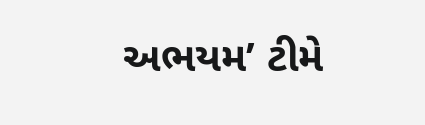અભયમ’ ટીમે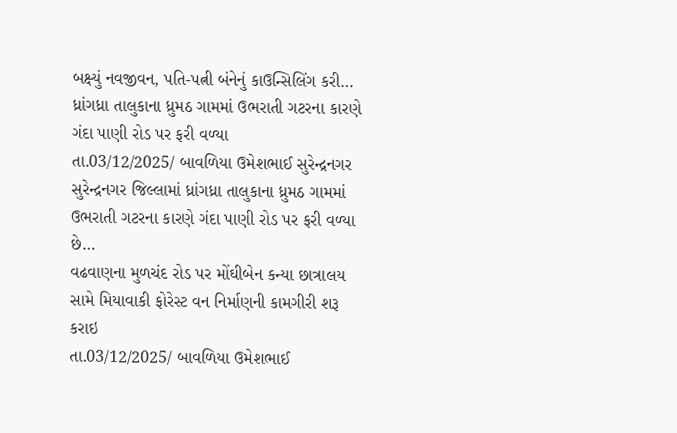બક્ષ્યું નવજીવન, પતિ-પત્ની બંનેનું કાઉન્સિલિંગ કરી…
ધ્રાંગધ્રા તાલુકાના ધ્રુમઠ ગામમાં ઉભરાતી ગટરના કારણે ગંદા પાણી રોડ પર ફરી વળ્યા
તા.03/12/2025/ બાવળિયા ઉમેશભાઈ સુરેન્દ્રનગર સુરેન્દ્રનગર જિલ્લામાં ધ્રાંગધ્રા તાલુકાના ધ્રુમઠ ગામમાં ઉભરાતી ગટરના કારણે ગંદા પાણી રોડ પર ફરી વળ્યા છે…
વઢવાણના મુળચંદ રોડ પર મોંઘીબેન કન્યા છાત્રાલય સામે મિયાવાકી ફોરેસ્ટ વન નિર્માણની કામગીરી શરૂ કરાઇ
તા.03/12/2025/ બાવળિયા ઉમેશભાઈ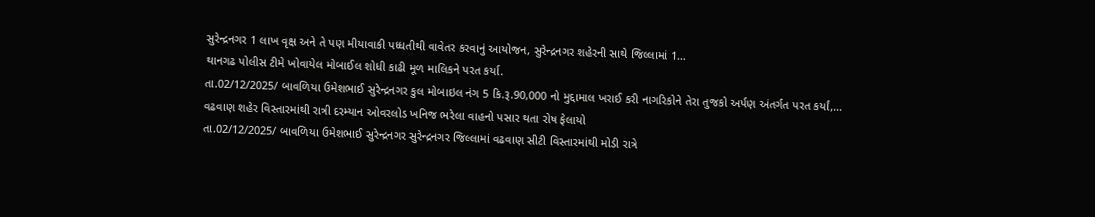સુરેન્દ્રનગર 1 લાખ વૃક્ષ અને તે પણ મીયાવાકી પધ્ધતીથી વાવેતર કરવાનું આયોજન, સુરેન્દ્રનગર શહેરની સાથે જિલ્લામાં 1…
થાનગઢ પોલીસ ટીમે ખોવાયેલ મોબાઈલ શોધી કાઢી મૂળ માલિકને પરત કર્યા.
તા.02/12/2025/ બાવળિયા ઉમેશભાઈ સુરેન્દ્રનગર કુલ મોબાઇલ નંગ 5 કિ.રૂ.90,000 નો મુદ્દામાલ ખરાઈ કરી નાગરિકોને તેરા તુજકો અર્પણ અંતર્ગત પરત કર્યાં,…
વઢવાણ શહેર વિસ્તારમાંથી રાત્રી દરમ્યાન ઓવરલોડ ખનિજ ભરેલા વાહનો પસાર થતા રોષ ફેલાયો
તા.02/12/2025/ બાવળિયા ઉમેશભાઈ સુરેન્દ્રનગર સુરેન્દ્રનગર જિલ્લામાં વઢવાણ સીટી વિસ્તારમાંથી મોડી રાત્રે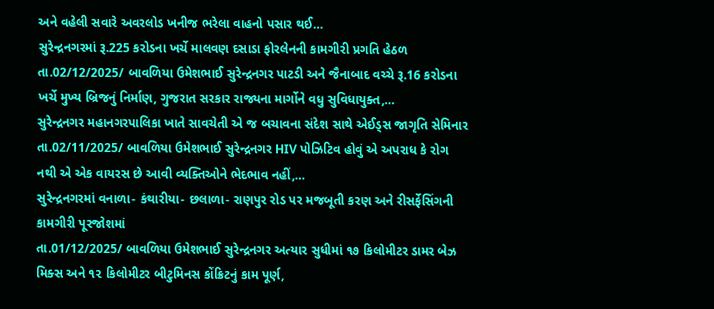અને વહેલી સવારે અવરલોડ ખનીજ ભરેલા વાહનો પસાર થઈ…
સુરેન્દ્રનગરમાં રૂ.225 કરોડના ખર્ચે માલવણ દસાડા ફોરલેનની કામગીરી પ્રગતિ હેઠળ
તા.02/12/2025/ બાવળિયા ઉમેશભાઈ સુરેન્દ્રનગર પાટડી અને જૈનાબાદ વચ્ચે રૂ.16 કરોડના ખર્ચે મુખ્ય બ્રિજનું નિર્માણ, ગુજરાત સરકાર રાજ્યના માર્ગોને વધુ સુવિધાયુક્ત,…
સુરેન્દ્રનગર મહાનગરપાલિકા ખાતે સાવચેતી એ જ બચાવના સંદેશ સાથે એઈડ્સ જાગૃતિ સેમિનાર
તા.02/11/2025/ બાવળિયા ઉમેશભાઈ સુરેન્દ્રનગર HIV પોઝિટિવ હોવું એ અપરાધ કે રોગ નથી એ એક વાયરસ છે આવી વ્યક્તિઓને ભેદભાવ નહીં,…
સુરેન્દ્રનગરમાં વનાળા- કંથારીયા- છલાળા- રાણપુર રોડ પર મજબૂતી કરણ અને રીસર્ફેસિંગની કામગીરી પૂરજોશમાં
તા.01/12/2025/ બાવળિયા ઉમેશભાઈ સુરેન્દ્રનગર અત્યાર સુધીમાં ૧૭ કિલોમીટર ડામર બેઝ મિક્સ અને ૧૨ કિલોમીટર બીટુમિનસ કોંક્રિટનું કામ પૂર્ણ,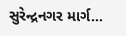સુરેન્દ્રનગર માર્ગ…